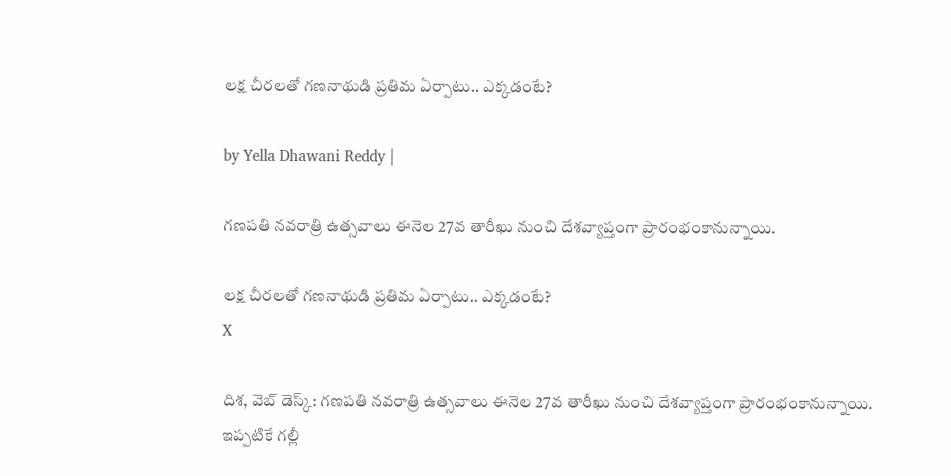లక్ష చీరలతో గణనాథుడి ప్రతిమ ఏర్పాటు.. ఎక్కడంటే?

by Yella Dhawani Reddy |

గణపతి నవరాత్రి ఉత్సవాలు ఈనెల 27వ తారీఖు నుంచి దేశవ్యాప్తంగా ప్రారంభంకానున్నాయి.

లక్ష చీరలతో గణనాథుడి ప్రతిమ ఏర్పాటు.. ఎక్కడంటే?
X

దిశ, వెబ్ డెస్క్: గణపతి నవరాత్రి ఉత్సవాలు ఈనెల 27వ తారీఖు నుంచి దేశవ్యాప్తంగా ప్రారంభంకానున్నాయి. ఇప్పటికే గల్లీ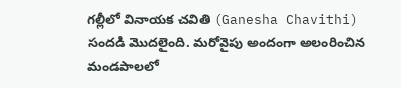గల్లీలో వినాయక చవితి (Ganesha Chavithi) సందడి మొదలైంది. మరోవైపు అందంగా అలంరించిన మండపాలలో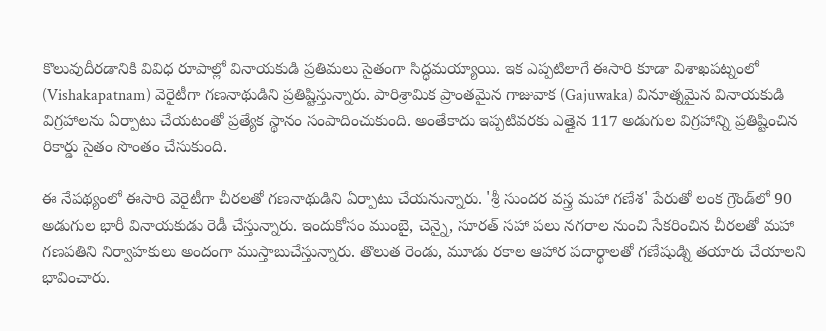కొలువుదీరడానికి వివిధ రూపాల్లో వినాయకుడి ప్రతిమలు సైతంగా సిద్ధమయ్యాయి. ఇక ఎప్పటిలాగే ఈసారి కూడా విశాఖపట్నంలో (Vishakapatnam) వెరైటీగా గణనాథుడిని ప్రతిష్టిస్తున్నారు. పారిశ్రామిక ప్రాంతమైన గాజువాక (Gajuwaka) వినూత్నమైన వినాయకుడి విగ్రహాలను ఏర్పాటు చేయటంతో ప్రత్యేక స్థానం సంపాదించుకుంది. అంతేకాదు ఇప్పటివరకు ఎత్తైన 117 అడుగుల విగ్రహాన్ని ప్రతిష్టించిన రికార్డు సైతం సొంతం చేసుకుంది.

ఈ నేపథ్యంలో ఈసారి వెరైటీగా చీరలతో గణనాథుడిని ఏర్పాటు చేయనున్నారు. 'శ్రీ సుందర వస్త్ర మహా గణేశ' పేరుతో లంక గ్రౌండ్‌లో 90 అడుగుల భారీ వినాయకుడు రెడీ చేస్తున్నారు. ఇందుకోసం ముంబై, చెన్నై, సూరత్‌ సహా పలు నగరాల నుంచి సేకరించిన చీరలతో మహా గణపతిని నిర్వాహకులు అందంగా ముస్తాబుచేస్తున్నారు. తొలుత రెండు, మూడు రకాల ఆహార పదార్థాలతో గణేషుడ్ని తయారు చేయాలని భావించారు.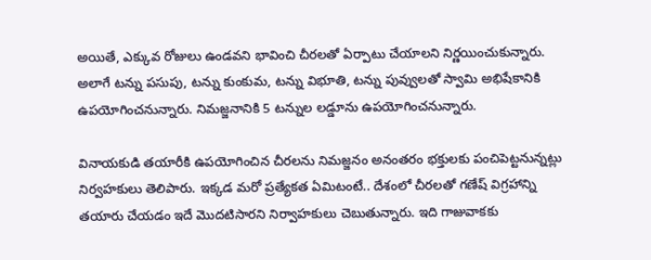అయితే, ఎక్కువ రోజులు ఉండవని భావించి చీరలతో ఏర్పాటు చేయాలని నిర్ణయించుకున్నారు. అలాగే టన్ను పసుపు, టన్ను కుంకుమ, టన్ను విభూతి, టన్ను పువ్వులతో స్వామి అభిషేకానికి ఉపయోగించనున్నారు. నిమజ్జనానికి 5 టన్నుల లడ్డూను ఉపయోగించనున్నారు.

వినాయకుడి తయారీకి ఉపయోగించిన చీరలను నిమజ్జనం అనంతరం భక్తులకు పంచిపెట్టనున్నట్లు నిర్వహకులు తెలిపారు. ఇక్కడ మరో ప్రత్యేకత ఏమిటంటే.. దేశంలో చీరలతో గణేష్ విగ్రహాన్ని తయారు చేయడం ఇదే మొదటిసారని నిర్వాహకులు చెబుతున్నారు. ఇది గాజువాకకు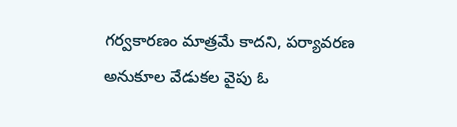గర్వకారణం మాత్రమే కాదని, పర్యావరణ అనుకూల వేడుకల వైపు ఓ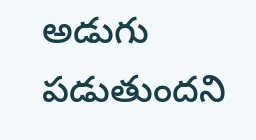అడుగు పడుతుందని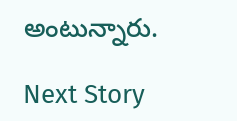అంటున్నారు.

Next Story